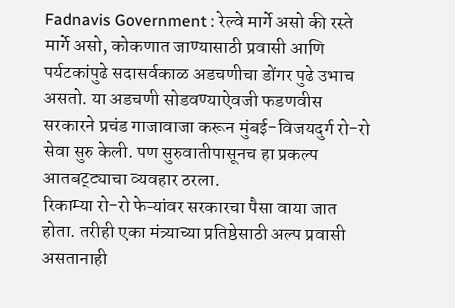Fadnavis Government : रेल्वे मार्गे असो की रस्ते मार्गे असो, कोकणात जाण्यासाठी प्रवासी आणि पर्यटकांपुढे सदासर्वकाळ अडचणीचा डोंगर पुढे उभाच असतो. या अडचणी सोडवण्याऐवजी फडणवीस सरकारने प्रचंड गाजावाजा करून मुंबई-विजयदुर्ग रो-रो सेवा सुरु केली. पण सुरुवातीपासूनच हा प्रकल्प आतबट्ट्याचा व्यवहार ठरला.
रिकाम्या रो-रो फेऱ्यांवर सरकारचा पैसा वाया जात होता. तरीही एका मंत्र्याच्या प्रतिष्ठेसाठी अल्प प्रवासी असतानाही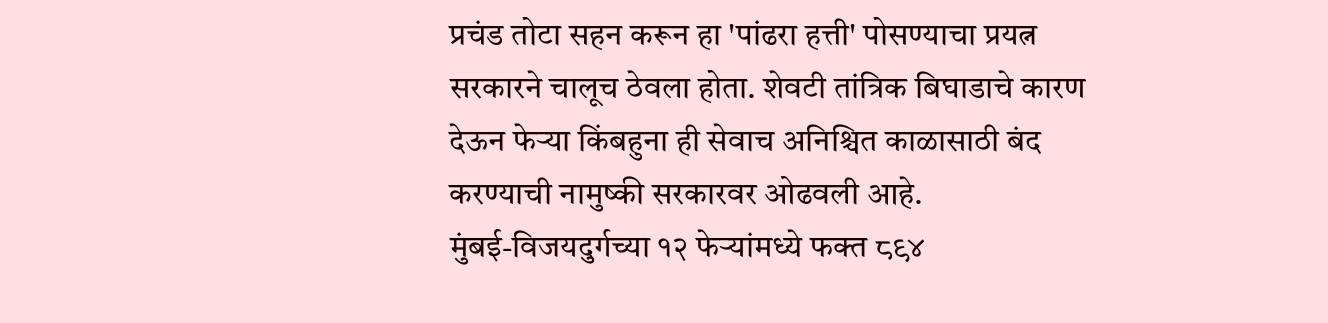प्रचंड तोटा सहन करून हा 'पांढरा हत्ती' पोसण्याचा प्रयत्न सरकारने चालूच ठेवला होता. शेवटी तांत्रिक बिघाडाचे कारण देऊन फेऱ्या किंबहुना ही सेवाच अनिश्चित काळासाठी बंद करण्याची नामुष्की सरकारवर ओढवली आहे.
मुंबई-विजयदुर्गच्या १२ फेऱ्यांमध्ये फक्त ८९४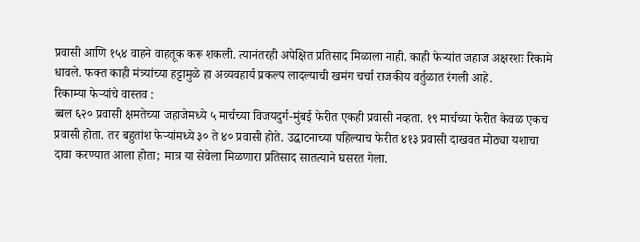प्रवासी आणि १५४ वाहने वाहतूक करू शकली. त्यानंतरही अपेक्षित प्रतिसाद मिळाला नाही. काही फेऱ्यांत जहाज अक्षरशः रिकामे धावले. फक्त काही मंत्र्यांच्या हट्टामुळे हा अव्यवहार्य प्रकल्प लादल्याची खमंग चर्चा राजकीय वर्तुळात रंगली आहे.
रिकाम्या फेऱ्यांचे वास्तव :
ब्बल ६२० प्रवासी क्षमतेच्या जहाजेमध्ये ५ मार्चच्या विजयदुर्ग-मुंबई फेरीत एकही प्रवासी नव्हता. १९ मार्चच्या फेरीत केवळ एकच प्रवासी होता. तर बहुतांश फेऱ्यांमध्ये ३० ते ४० प्रवासी होते. उद्घाटनाच्या पहिल्याच फेरीत ४१३ प्रवासी दाखवत मोठ्या यशाचा दावा करण्यात आला होता; मात्र या सेवेला मिळणारा प्रतिसाद सातत्याने घसरत गेला.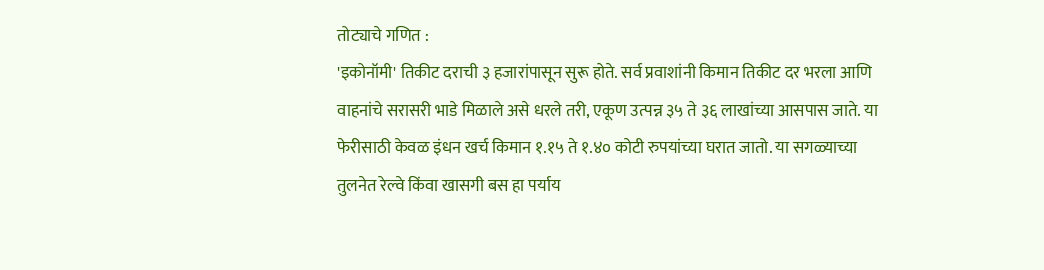तोट्याचे गणित :
'इकोनॉमी' तिकीट दराची ३ हजारांपासून सुरू होते. सर्व प्रवाशांनी किमान तिकीट दर भरला आणि वाहनांचे सरासरी भाडे मिळाले असे धरले तरी, एकूण उत्पन्न ३५ ते ३६ लाखांच्या आसपास जाते. या फेरीसाठी केवळ इंधन खर्च किमान १.१५ ते १.४० कोटी रुपयांच्या घरात जातो. या सगळ्याच्या तुलनेत रेल्वे किंवा खासगी बस हा पर्याय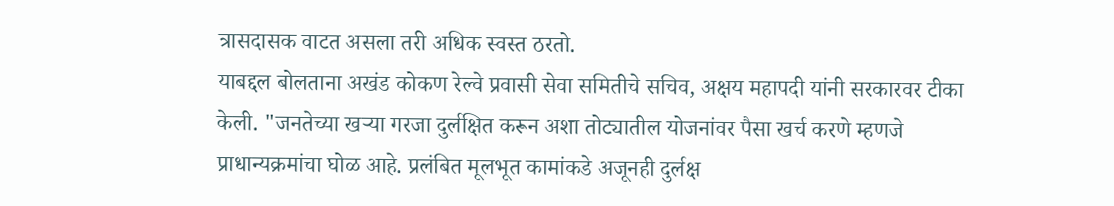त्रासदासक वाटत असला तरी अधिक स्वस्त ठरतो.
याबद्दल बोलताना अखंड कोकण रेल्वे प्रवासी सेवा समितीचे सचिव, अक्षय महापदी यांनी सरकारवर टीका केली. "जनतेच्या खऱ्या गरजा दुर्लक्षित करून अशा तोट्यातील योजनांवर पैसा खर्च करणे म्हणजे प्राधान्यक्रमांचा घोळ आहे. प्रलंबित मूलभूत कामांकडे अजूनही दुर्लक्ष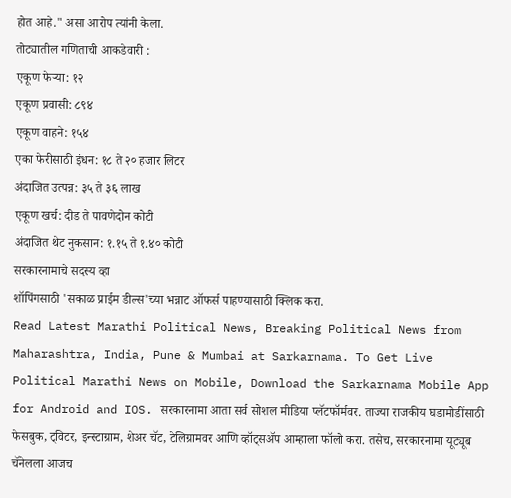होत आहे." असा आरोप त्यांनी केला.
तोट्यातील गणिताची आकडेवारी :
एकूण फेऱ्या: १२
एकूण प्रवासी: ८९४
एकूण वाहने: १५४
एका फेरीसाठी इंधन: १८ ते २० हजार लिटर
अंदाजित उत्पन्न: ३५ ते ३६ लाख
एकूण खर्च: दीड ते पावणेदोन कोटी
अंदाजित थेट नुकसान: १.१५ ते १.४० कोटी
सरकारनामाचे सदस्य व्हा
शॉपिंगसाठी 'सकाळ प्राईम डील्स'च्या भन्नाट ऑफर्स पाहण्यासाठी क्लिक करा.
Read Latest Marathi Political News, Breaking Political News from Maharashtra, India, Pune & Mumbai at Sarkarnama. To Get Live Political Marathi News on Mobile, Download the Sarkarnama Mobile App for Android and IOS. सरकारनामा आता सर्व सोशल मीडिया प्लॅटफॉर्मवर. ताज्या राजकीय घडामोडींसाठी फेसबुक, ट्विटर, इन्स्टाग्राम, शेअर चॅट, टेलिग्रामवर आणि व्हॉट्सॲप आम्हाला फॉलो करा. तसेच, सरकारनामा यूट्यूब चॅनेलला आजच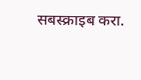सबस्क्राइब करा.